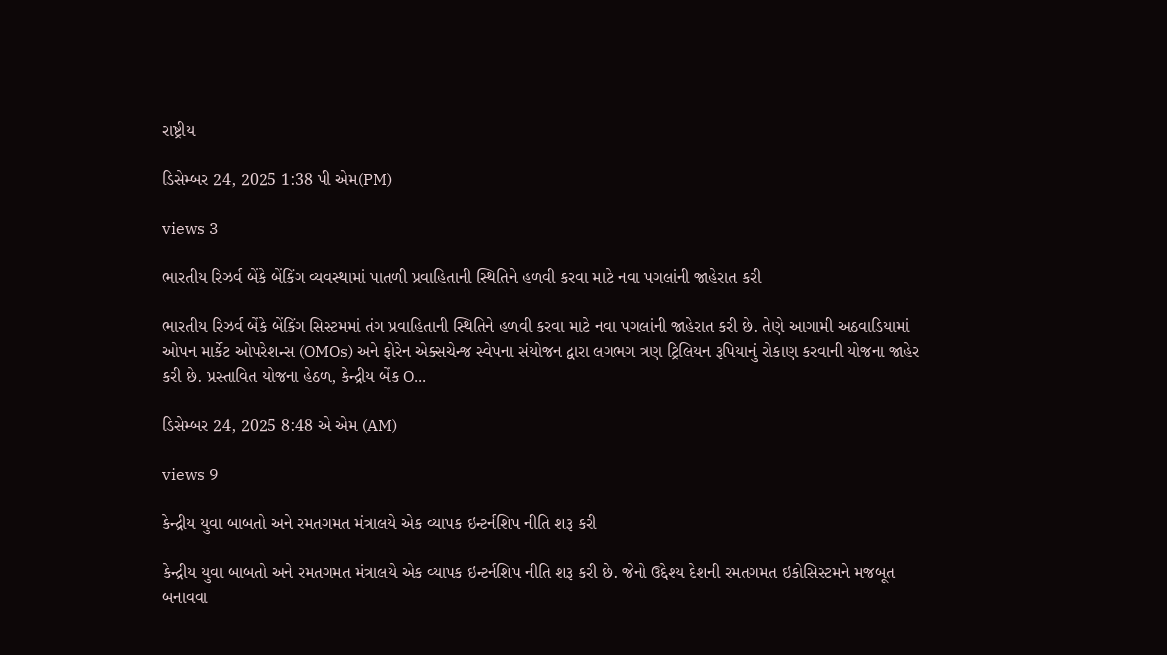રાષ્ટ્રીય

ડિસેમ્બર 24, 2025 1:38 પી એમ(PM)

views 3

ભારતીય રિઝર્વ બેંકે બેંકિંગ વ્યવસ્થામાં પાતળી પ્રવાહિતાની સ્થિતિને હળવી કરવા માટે નવા પગલાંની જાહેરાત કરી

ભારતીય રિઝર્વ બેંકે બેંકિંગ સિસ્ટમમાં તંગ પ્રવાહિતાની સ્થિતિને હળવી કરવા માટે નવા પગલાંની જાહેરાત કરી છે. તેણે આગામી અઠવાડિયામાં ઓપન માર્કેટ ઓપરેશન્સ (OMOs) અને ફોરેન એક્સચેન્જ સ્વેપના સંયોજન દ્વારા લગભગ ત્રણ ટ્રિલિયન રૂપિયાનું રોકાણ કરવાની યોજના જાહેર કરી છે. પ્રસ્તાવિત યોજના હેઠળ, કેન્દ્રીય બેંક O...

ડિસેમ્બર 24, 2025 8:48 એ એમ (AM)

views 9

કેન્દ્રીય યુવા બાબતો અને રમતગમત મંત્રાલયે એક વ્યાપક ઇન્ટર્નશિપ નીતિ શરૂ કરી

કેન્દ્રીય યુવા બાબતો અને રમતગમત મંત્રાલયે એક વ્યાપક ઇન્ટર્નશિપ નીતિ શરૂ કરી છે. જેનો ઉદ્દેશ્ય દેશની રમતગમત ઇકોસિસ્ટમને મજબૂત બનાવવા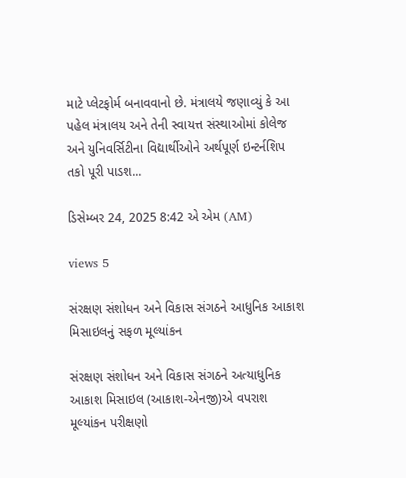માટે પ્લેટફોર્મ બનાવવાનો છે. મંત્રાલયે જણાવ્યું કે આ પહેલ મંત્રાલય અને તેની સ્વાયત્ત સંસ્થાઓમાં કોલેજ અને યુનિવર્સિટીના વિદ્યાર્થીઓને અર્થપૂર્ણ ઇન્ટર્નશિપ તકો પૂરી પાડશ...

ડિસેમ્બર 24, 2025 8:42 એ એમ (AM)

views 5

સંરક્ષણ સંશોધન અને વિકાસ સંગઠને આધુનિક આકાશ મિસાઇલનું સફળ મૂલ્યાંકન

સંરક્ષણ સંશોધન અને વિકાસ સંગઠને અત્યાધુનિક આકાશ મિસાઇલ (આકાશ-એનજી)એ વપરાશ મૂલ્યાંકન પરીક્ષણો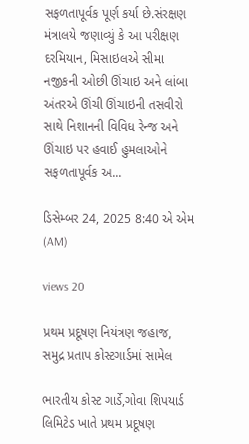સફળતાપૂર્વક પૂર્ણ કર્યા છે.સંરક્ષણ મંત્રાલયે જણાવ્યું કે આ પરીક્ષણ દરમિયાન, મિસાઇલએ સીમા નજીકની ઓછી ઊંચાઇ અને લાંબા અંતરએ ઊંચી ઊંચાઇની તસવીરો સાથે નિશાનની વિવિધ રેન્જ અને ઊંચાઇ પર હવાઈ હુમલાઓને સફળતાપૂર્વક અ...

ડિસેમ્બર 24, 2025 8:40 એ એમ (AM)

views 20

પ્રથમ પ્રદૂષણ નિયંત્રણ જહાજ, સમુદ્ર પ્રતાપ કોસ્ટગાર્ડમાં સામેલ

ભારતીય કોસ્ટ ગાર્ડે,ગોવા શિપયાર્ડ લિમિટેડ ખાતે પ્રથમ પ્રદૂષણ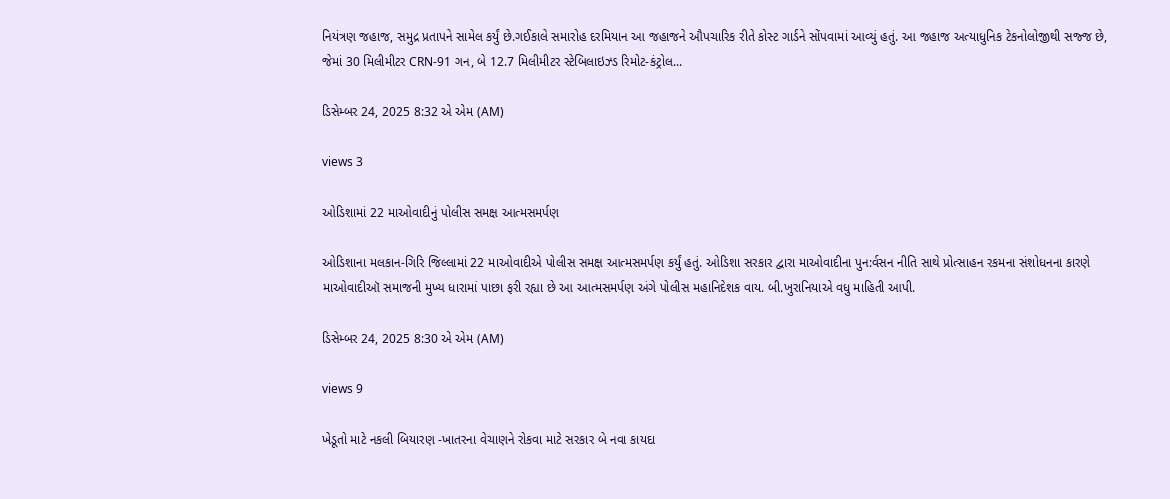નિયંત્રણ જહાજ, સમુદ્ર પ્રતાપને સામેલ કર્યું છે.ગઈકાલે સમારોહ દરમિયાન આ જહાજને ઔપચારિક રીતે કોસ્ટ ગાર્ડને સોંપવામાં આવ્યું હતું. આ જહાજ અત્યાધુનિક ટેકનોલોજીથી સજ્જ છે, જેમાં 30 મિલીમીટર CRN-91 ગન, બે 12.7 મિલીમીટર સ્ટેબિલાઇઝ્ડ રિમોટ-કંટ્રોલ...

ડિસેમ્બર 24, 2025 8:32 એ એમ (AM)

views 3

ઓડિશામાં 22 માઓવાદીનું પોલીસ સમક્ષ આત્મસમર્પણ

ઓડિશાના મલકાન-ગિરિ જિલ્લામાં 22 માઓવાદીએ પોલીસ સમક્ષ આત્મસમર્પણ કર્યું હતું. ઓડિશા સરકાર દ્વારા માઓવાદીના પુન:ર્વસન નીતિ સાથે પ્રોત્સાહન રકમના સંશોધનના કારણે માઓવાદીઑ સમાજની મુખ્ય ધારામાં પાછા ફરી રહ્યા છે આ આત્મસમર્પણ અંગે પોલીસ મહાનિદેશક વાય. બી.ખુરાનિયાએ વધુ માહિતી આપી.

ડિસેમ્બર 24, 2025 8:30 એ એમ (AM)

views 9

ખેડૂતો માટે નકલી બિયારણ -ખાતરના વેચાણને રોકવા માટે સરકાર બે નવા કાયદા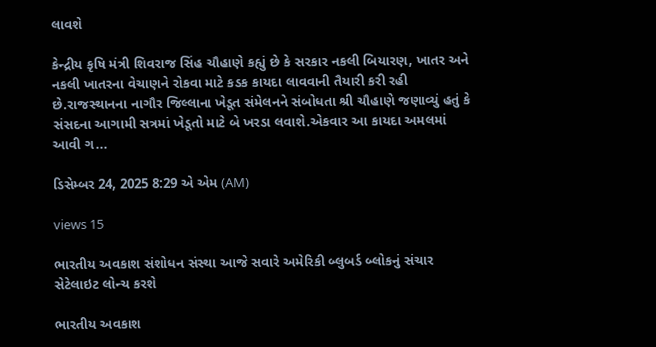લાવશે

કેન્દ્રીય કૃષિ મંત્રી શિવરાજ સિંહ ચૌહાણે કહ્યું છે કે સરકાર નકલી બિયારણ, ખાતર અને નકલી ખાતરના વેચાણને રોકવા માટે કડક કાયદા લાવવાની તૈયારી કરી રહી છે.રાજસ્થાનના નાગૌર જિલ્લાના ખેડૂત સંમેલનને સંબોધતા શ્રી ચૌહાણે જણાવ્યું હતું કે સંસદના આગામી સત્રમાં ખેડૂતો માટે બે ખરડા લવાશે.એકવાર આ કાયદા અમલમાં આવી ગ...

ડિસેમ્બર 24, 2025 8:29 એ એમ (AM)

views 15

ભારતીય અવકાશ સંશોધન સંસ્થા આજે સવારે અમેરિકી બ્લુબર્ડ બ્લોકનું સંચાર સેટેલાઇટ લોન્ચ કરશે

ભારતીય અવકાશ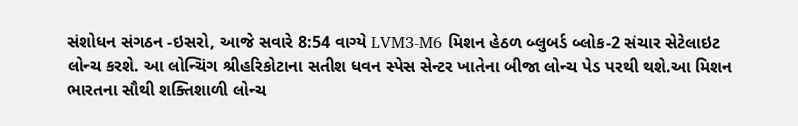સંશોધન સંગઠન -ઇસરો, આજે સવારે 8:54 વાગ્યે LVM3-M6 મિશન હેઠળ બ્લુબર્ડ બ્લોક-2 સંચાર સેટેલાઇટ લોન્ચ કરશે. આ લોન્ચિંગ શ્રીહરિકોટાના સતીશ ધવન સ્પેસ સેન્ટર ખાતેના બીજા લોન્ચ પેડ પરથી થશે.આ મિશન ભારતના સૌથી શક્તિશાળી લોન્ચ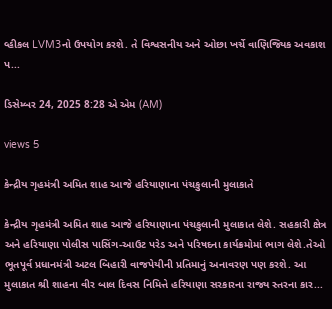વ્હીકલ LVM3નો ઉપયોગ કરશે. તે વિશ્વસનીય અને ઓછા ખર્ચે વાણિજ્યિક અવકાશ પ...

ડિસેમ્બર 24, 2025 8:28 એ એમ (AM)

views 5

કેન્દ્રીય ગૃહમંત્રી અમિત શાહ આજે હરિયાણાના પંચકુલાની મુલાકાતે

કેન્દ્રીય ગૃહમંત્રી અમિત શાહ આજે હરિયાણાના પંચકુલાની મુલાકાત લેશે. સહકારી ક્ષેત્ર અને હરિયાણા પોલીસ પાસિંગ-આઉટ પરેડ અને પરિષદના કાર્યક્રમોમાં ભાગ લેશે.તેઓ ભૂતપૂર્વ પ્રધાનમંત્રી અટલ બિહારી વાજપેયીની પ્રતિમાનું અનાવરણ પણ કરશે. આ મુલાકાત શ્રી શાહના વીર બાલ દિવસ નિમિત્તે હરિયાણા સરકારના રાજ્ય સ્તરના કાર...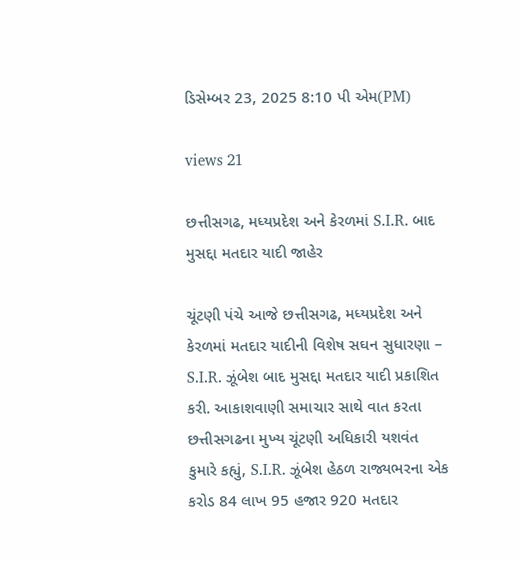ડિસેમ્બર 23, 2025 8:10 પી એમ(PM)

views 21

છત્તીસગઢ, મધ્યપ્રદેશ અને કેરળમાં S.I.R. બાદ મુસદ્દા મતદાર યાદી જાહેર

ચૂંટણી પંચે આજે છત્તીસગઢ, મધ્યપ્રદેશ અને કેરળમાં મતદાર યાદીની વિશેષ સઘન સુધારણા – S.I.R. ઝૂંબેશ બાદ મુસદ્દા મતદાર યાદી પ્રકાશિત કરી. આકાશવાણી સમાચાર સાથે વાત કરતા છત્તીસગઢના મુખ્ય ચૂંટણી અધિકારી યશવંત કુમારે કહ્યું, S.I.R. ઝૂંબેશ હેઠળ રાજ્યભરના એક કરોડ 84 લાખ 95 હજાર 920 મતદાર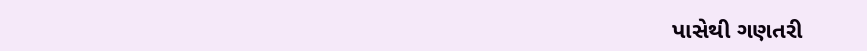પાસેથી ગણતરી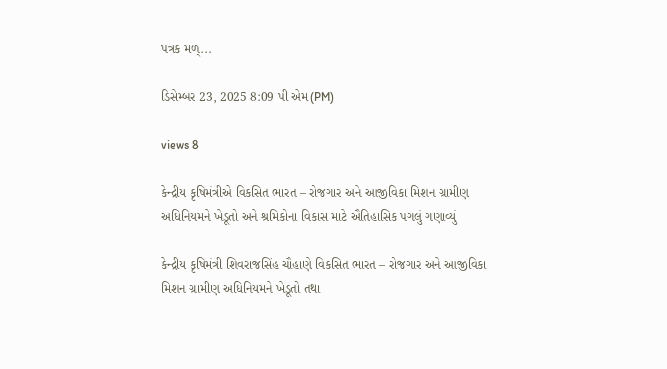પત્રક મળ્...

ડિસેમ્બર 23, 2025 8:09 પી એમ(PM)

views 8

કેન્દ્રીય કૃષિમંત્રીએ વિકસિત ભારત – રોજગાર અને આજીવિકા મિશન ગ્રામીણ અધિનિયમને ખેડૂતો અને શ્રમિકોના વિકાસ માટે ઐતિહાસિક પગલું ગણાવ્યું

કેન્દ્રીય કૃષિમંત્રી શિવરાજસિંહ ચૌહાણે વિકસિત ભારત – રોજગાર અને આજીવિકા મિશન ગ્રામીણ અધિનિયમને ખેડૂતો તથા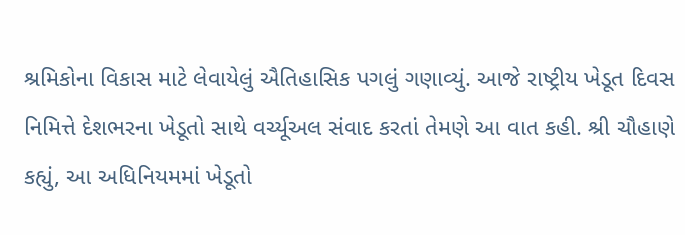શ્રમિકોના વિકાસ માટે લેવાયેલું ઐતિહાસિક પગલું ગણાવ્યું. આજે રાષ્ટ્રીય ખેડૂત દિવસ નિમિત્તે દેશભરના ખેડૂતો સાથે વર્ચ્યૂઅલ સંવાદ કરતાં તેમણે આ વાત કહી. શ્રી ચૌહાણે કહ્યું, આ અધિનિયમમાં ખેડૂતો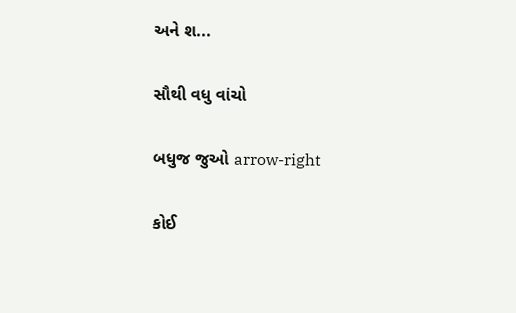અને શ...

સૌથી વધુ વાંચો

બધુજ જુઓ arrow-right

કોઈ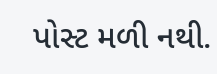પોસ્ટ મળી નથી.